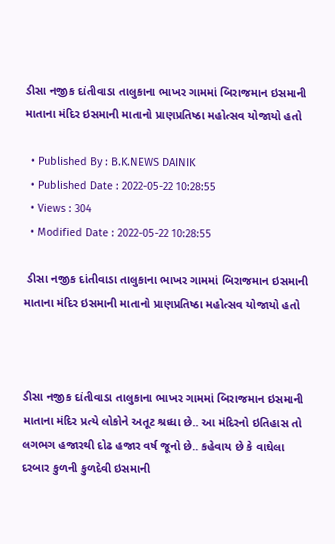ડીસા નજીક દાંતીવાડા તાલુકાના ભાખર ગામમાં બિરાજમાન ઇસમાની માતાના મંદિર ઇસમાની માતાનો પ્રાણપ્રતિષ્ઠા મહોત્સવ યોજાયો હતો

  • Published By : B.K.NEWS DAINIK
  • Published Date : 2022-05-22 10:28:55
  • Views : 304
  • Modified Date : 2022-05-22 10:28:55

 ડીસા નજીક દાંતીવાડા તાલુકાના ભાખર ગામમાં બિરાજમાન ઇસમાની માતાના મંદિર ઇસમાની માતાનો પ્રાણપ્રતિષ્ઠા મહોત્સવ યોજાયો હતો



ડીસા નજીક દાંતીવાડા તાલુકાના ભાખર ગામમાં બિરાજમાન ઇસમાની માતાના મંદિર પ્રત્યે લોકોને અતૂટ શ્રધ્ધા છે.. આ મંદિરનો ઇતિહાસ તો લગભગ હજારથી દોઢ હજાર વર્ષ જૂનો છે.. કહેવાય છે કે વાઘેલા દરબાર કુળની કુળદેવી ઇસમાની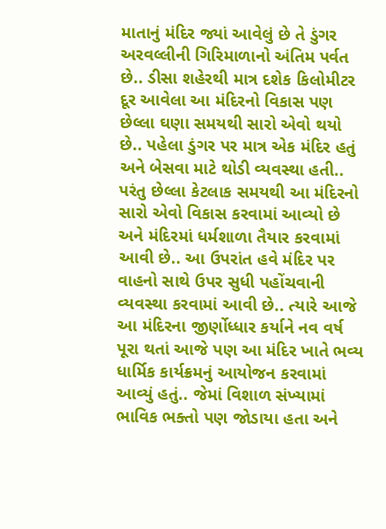માતાનું મંદિર જ્યાં આવેલું છે તે ડુંગર અરવલ્લીની ગિરિમાળાનો અંતિમ પર્વત છે.. ડીસા શહેરથી માત્ર દશેક કિલોમીટર દૂર આવેલા આ મંદિરનો વિકાસ પણ છેલ્લા ઘણા સમયથી સારો એવો થયો છે.. પહેલા ડુંગર પર માત્ર એક મંદિર હતું અને બેસવા માટે થોડી વ્યવસ્થા હતી.. પરંતુ છેલ્લા કેટલાક સમયથી આ મંદિરનો સારો એવો વિકાસ કરવામાં આવ્યો છે અને મંદિરમાં ધર્મશાળા તૈયાર કરવામાં આવી છે.. આ ઉપરાંત હવે મંદિર પર વાહનો સાથે ઉપર સુધી પહોંચવાની વ્યવસ્થા કરવામાં આવી છે.. ત્યારે આજે આ મંદિરના જીર્ણોધ્ધાર કર્યાને નવ વર્ષ પૂરા થતાં આજે પણ આ મંદિર ખાતે ભવ્ય ધાર્મિક કાર્યક્રમનું આયોજન કરવામાં આવ્યું હતું.. જેમાં વિશાળ સંખ્યામાં ભાવિક ભક્તો પણ જોડાયા હતા અને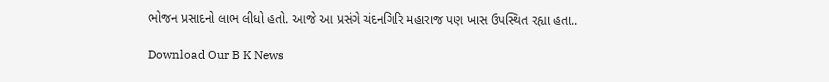ભોજન પ્રસાદનો લાભ લીધો હતો. આજે આ પ્રસંગે ચંદનગિરિ મહારાજ પણ ખાસ ઉપસ્થિત રહ્યા હતા..

Download Our B K News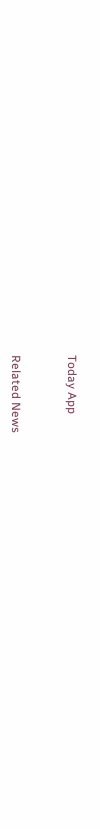Today App



Related News